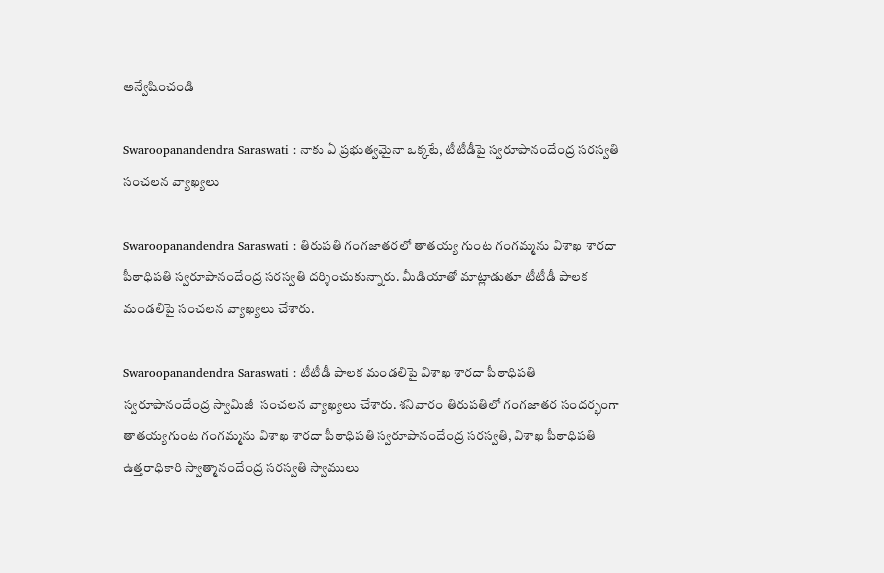అన్వేషించండి

Swaroopanandendra Saraswati : నాకు ఏ ప్రభుత్వమైనా ఒక్కటే, టీటీడీపై స్వరూపానందేంద్ర సరస్వతి సంచలన వ్యాఖ్యలు

Swaroopanandendra Saraswati : తిరుపతి గంగజాతరలో తాతయ్య గుంట గంగమ్మను విశాఖ శారదా పీఠాధిపతి స్వరూపానందేంద్ర సరస్వతి దర్శించుకున్నారు. మీడియాతో మాట్లాడుతూ టీటీడీ పాలక మండలిపై సంచలన వ్యాఖ్యలు చేశారు.

Swaroopanandendra Saraswati : టీటీడీ పాలక మండలిపై విశాఖ శారదా పీఠాధిపతి స్వరూపానందేంద్ర స్వామిజీ  సంచలన వ్యాఖ్యలు చేశారు. శనివారం తిరుపతిలో గంగజాతర సందర్భంగా తాతయ్యగుంట గంగమ్మను విశాఖ శారదా పీఠాధిపతి స్వరూపానందేంద్ర సరస్వతి, విశాఖ పీఠాధిపతి ఉత్తరాధికారి స్వాత్మానందేంద్ర సరస్వతి స్వాములు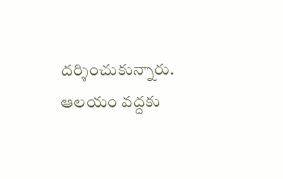దర్శించుకున్నారు. ఆలయం వద్దకు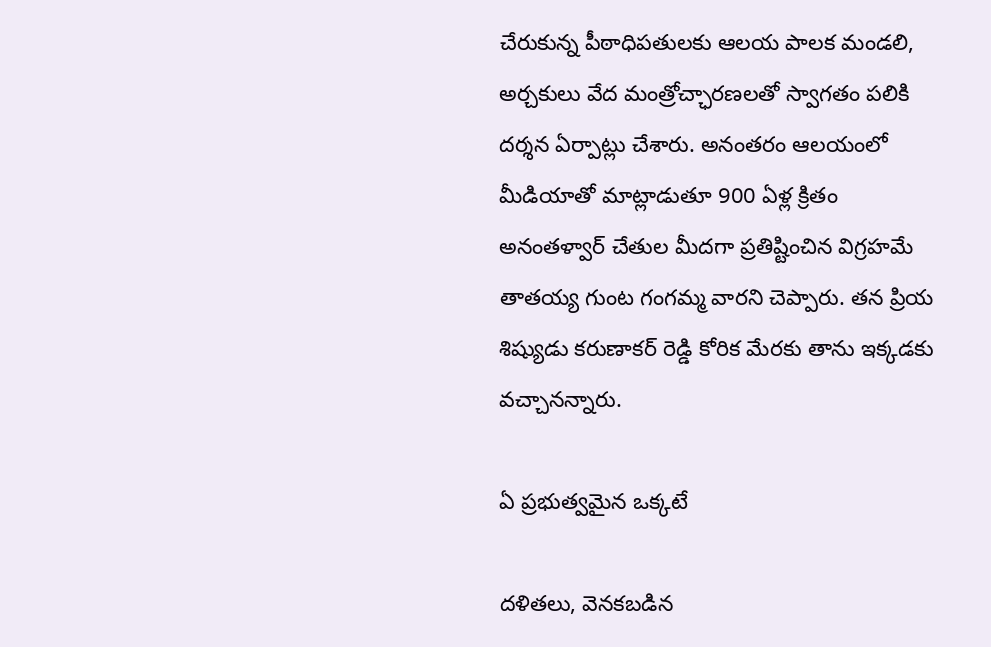చేరుకున్న పీఠాధిపతులకు ఆలయ పాలక మ‌ండలి, అర్చకులు వేద మంత్రోచ్ఛారణలతో స్వాగతం పలికి దర్శన ఏర్పాట్లు చేశారు. అనంతరం ఆలయంలో మీడియాతో మాట్లాడుతూ 900 ఏళ్ల క్రితం అనంతళ్వార్ చేతుల మీదగా ప్రతిష్టించిన విగ్రహమే తాతయ్య గుంట గంగమ్మ వారని చెప్పారు. తన ప్రియ శిష్యుడు కరుణాకర్ రెడ్డి కోరిక మేరకు తాను ఇక్కడకు వచ్చానన్నారు.

ఏ ప్రభుత్వమైన ఒక్కటే

దళితలు, వెనకబడిన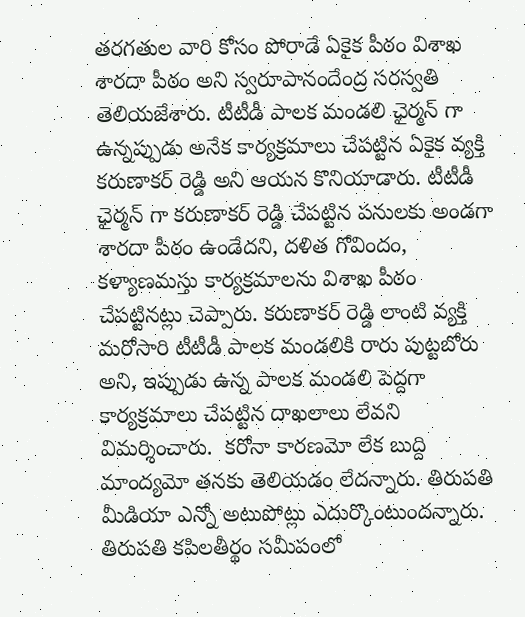తరగతుల వారి కోసం పోరాడే ఏకైక పీఠం విశాఖ శారదా పీఠం అని స్వరూపానందేంద్ర సరస్వతి తెలియజేశారు. టీటీడీ పాలక మండలి ఛైర్మన్ గా ఉన్నప్పుడు అనేక కార్యక్రమాలు చేపట్టిన ఏకైక వ్యక్తి కరుణాకర్ రెడ్డి అని ఆయన కొనియాడారు. టీటీడీ ఛైర్మన్ గా కరుణాకర్ రెడ్డి చేపట్టిన పనులకు అండగా శారదా పీఠం ఉండేదని, దళిత గోవిందం, కళ్యాణమస్తు కార్యక్రమాలను విశాఖ పీఠం చేపట్టినట్లు చెప్పారు. కరుణాకర్ రెడ్డి లాంటి వ్యక్తి మరోసారి టీటీడీ పాలక మండలికి రారు పుట్టబోరు అని, ఇప్పుడు ఉన్న పాలక మండలి పెద్దగా కార్యక్రమాలు చేపట్టిన దాఖలాలు లేవని విమర్శించారు.  కరోనా కారణమో లేక బుద్ది మాంద్యమో తనకు తెలియడం లేదన్నారు. తిరుపతి మీడియా ఎన్నో అటుపోట్లు ఎదుర్కొంటుందన్నారు. తిరుపతి కపిలతీర్థం సమీపంలో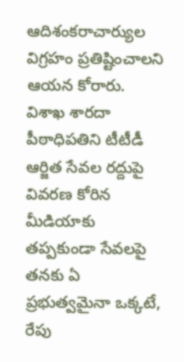ఆదిశంకరాచార్యుల విగ్రహం ప్రతిష్టించాలని ఆయన కోరారు. విశాఖ శారదా పీఠాధిపతిని టీటీడీ ఆర్జిత సేవల రద్దుపై వివరణ కోరిన మీడియాకు తప్పకుండా సేవలపై తనకు ఏ ప్రభుత్వమైనా ఒక్కటే, రేపు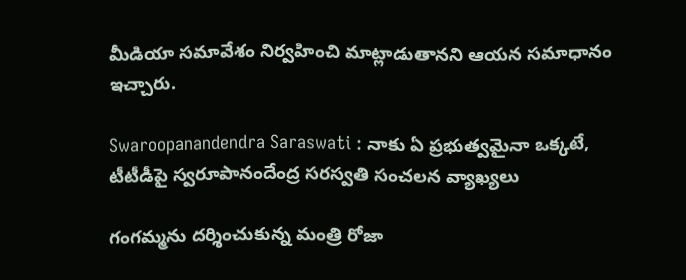మీడియా సమావేశం నిర్వహించి మాట్లాడుతానని ఆయన సమాధానం ఇచ్చారు.

Swaroopanandendra Saraswati : నాకు ఏ ప్రభుత్వమైనా ఒక్కటే, టీటీడీపై స్వరూపానందేంద్ర సరస్వతి సంచలన వ్యాఖ్యలు

గంగమ్మను దర్శించుకున్న మంత్రి రోజా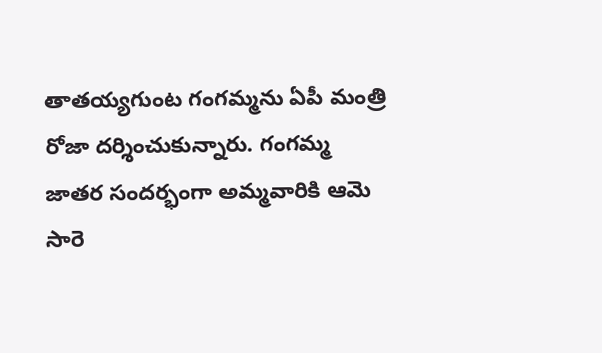తాతయ్యగుంట గంగమ్మను ఏపీ మంత్రి రోజా దర్శించుకున్నారు. గంగమ్మ జాతర సందర్భంగా అమ్మవారికి ఆమె సారె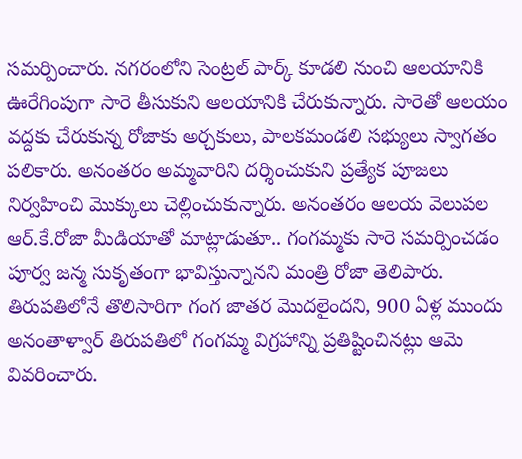సమర్పించారు. నగరంలోని సెంట్రల్ పార్క్ కూడలి నుంచి ఆలయానికి ఊరేగింపుగా సారె తీసుకుని ఆలయానికి చేరుకున్నారు. సారెతో ఆలయం వద్దకు చేరుకున్న రోజాకు అర్చకులు, పాలకమండలి సభ్యులు స్వాగతం పలికారు. అనంతరం అమ్మవారిని దర్శించుకుని ప్రత్యేక పూజలు నిర్వహించి మొక్కులు చెల్లించుకున్నారు. అనంతరం ఆలయ వెలుపల ఆర్.కే.రోజా మీడియాతో మాట్లాడుతూ.. గంగమ్మకు సారె సమర్పించడం పూర్వ జన్మ సుకృతంగా భావిస్తున్నానని మంత్రి రోజా తెలిపారు. తిరుపతిలోనే తొలిసారిగా గంగ జాతర మొదలైందని, 900 ఏళ్ల ముందు అనంతాళ్వార్ తిరుపతిలో గంగమ్మ విగ్రహాన్ని ప్రతిష్టించినట్లు ఆమె వివరించారు.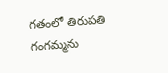గతంలో తిరుపతి గంగమ్మను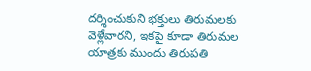దర్శించుకుని భక్తులు తిరుమలకు వెళ్లేవారని, ఇకపై కూడా తిరుమల యాత్రకు ముందు తిరుపతి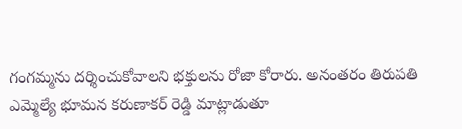గంగమ్మను దర్శించుకోవాలని భక్తులను రోజా కోరారు. అనంతరం తిరుపతి ఎమ్మెల్యే భూమన కరుణాకర్ రెడ్డి మాట్లాడుతూ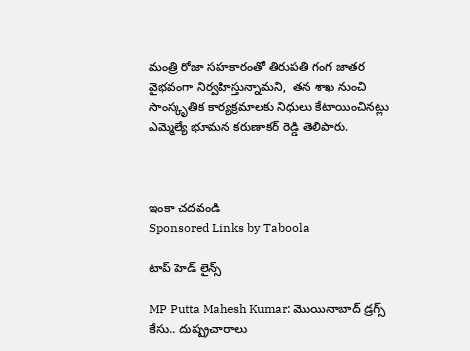మంత్రి రోజా సహకారంతో తిరుపతి గంగ జాతర వైభవంగా నిర్వహిస్తున్నామని,  తన శాఖ నుంచి సాంస్కృతిక కార్యక్రమాలకు నిధులు కేటాయించినట్లు ఎమ్మెల్యే భూమన కరుణాకర్ రెడ్డి తెలిపారు.



ఇంకా చదవండి
Sponsored Links by Taboola

టాప్ హెడ్ లైన్స్

MP Putta Mahesh Kumar: మొయినాబాద్ డ్రగ్స్ కేసు.. దుష్ప్రచారాలు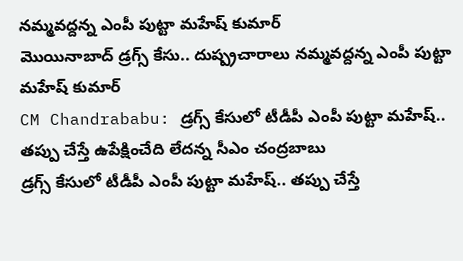నమ్మవద్దన్న ఎంపీ పుట్టా మహేష్ కుమార్
మొయినాబాద్ డ్రగ్స్ కేసు.. దుష్ప్రచారాలు నమ్మవద్దన్న ఎంపీ పుట్టా మహేష్ కుమార్
CM Chandrababu: డ్రగ్స్ కేసులో టీడీపీ ఎంపీ పుట్టా మహేష్‌.. తప్పు చేస్తే ఉపేక్షించేది లేదన్న సీఎం చంద్రబాబు
డ్రగ్స్ కేసులో టీడీపీ ఎంపీ పుట్టా మహేష్‌.. తప్పు చేస్తే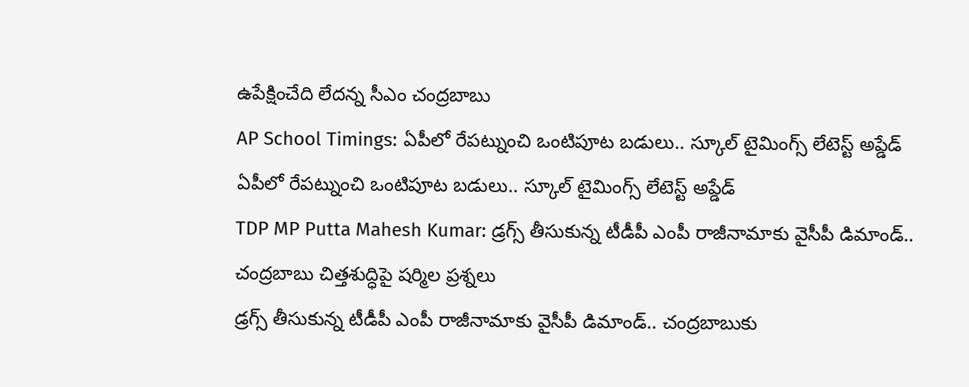ఉపేక్షించేది లేదన్న సీఎం చంద్రబాబు
AP School Timings: ఏపీలో రేపట్నుంచి ఒంటిపూట బడులు.. స్కూల్ టైమింగ్స్ లేటెస్ట్ అప్డేడ్
ఏపీలో రేపట్నుంచి ఒంటిపూట బడులు.. స్కూల్ టైమింగ్స్ లేటెస్ట్ అప్డేడ్
TDP MP Putta Mahesh Kumar: డ్రగ్స్ తీసుకున్న టీడీపీ ఎంపీ రాజీనామాకు వైసీపీ డిమాండ్.. చంద్రబాబు చిత్తశుద్ధిపై షర్మిల ప్రశ్నలు
డ్రగ్స్ తీసుకున్న టీడీపీ ఎంపీ రాజీనామాకు వైసీపీ డిమాండ్.. చంద్రబాబుకు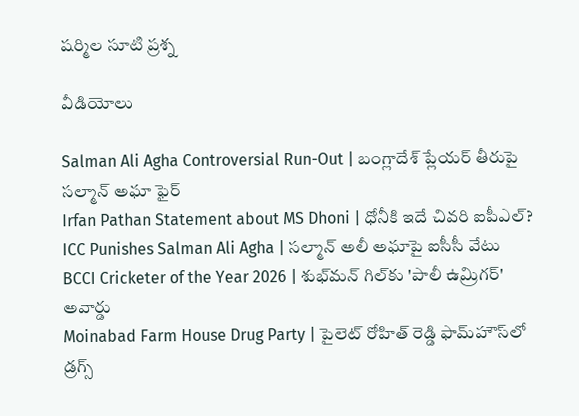షర్మిల సూటి ప్రశ్న

వీడియోలు

Salman Ali Agha Controversial Run-Out | బంగ్లాదేశ్ ప్లేయర్ తీరుపై సల్మాన్ అఘా ఫైర్
Irfan Pathan Statement about MS Dhoni | ధోనీకి ఇదే చివరి ఐపీఎల్?
ICC Punishes Salman Ali Agha | సల్మాన్ అలీ అఘాపై ఐసీసీ వేటు
BCCI Cricketer of the Year 2026 | శుభ్‌మన్ గిల్‌కు 'పాలీ ఉమ్రిగర్' అవార్డు
Moinabad Farm House Drug Party | పైలెట్ రోహిత్ రెడ్డి ఫామ్‌హౌస్‌లో డ్రగ్స్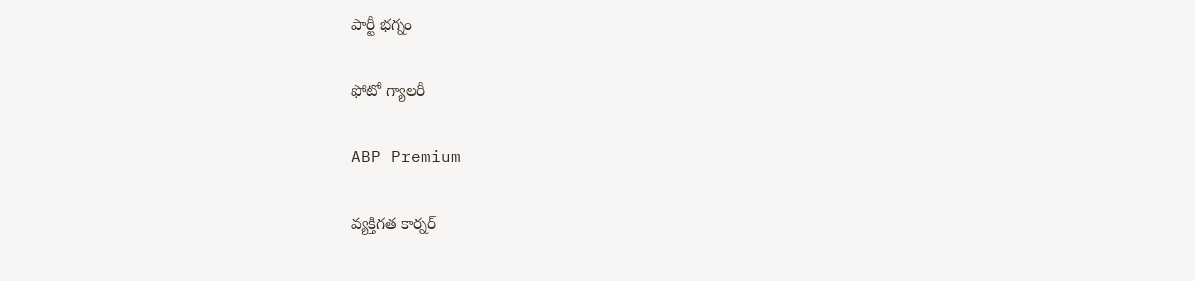పార్టీ భగ్నం

ఫోటో గ్యాలరీ

ABP Premium

వ్యక్తిగత కార్నర్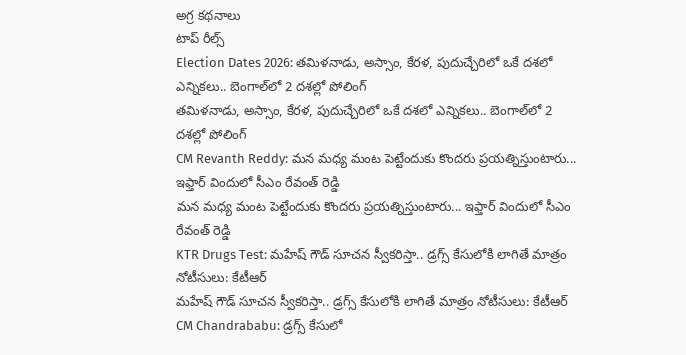అగ్ర కథనాలు
టాప్ రీల్స్
Election Dates 2026: తమిళనాడు, అస్సాం, కేరళ, పుదుచ్చేరిలో ఒకే దశలో ఎన్నికలు.. బెంగాల్‌లో 2 దశల్లో పోలింగ్
తమిళనాడు, అస్సాం, కేరళ, పుదుచ్చేరిలో ఒకే దశలో ఎన్నికలు.. బెంగాల్‌లో 2 దశల్లో పోలింగ్
CM Revanth Reddy: మన మధ్య మంట పెట్టేందుకు కొందరు ప్రయత్నిస్తుంటారు... ఇఫ్తార్ విందులో సీఎం రేవంత్ రెడ్డి
మన మధ్య మంట పెట్టేందుకు కొందరు ప్రయత్నిస్తుంటారు... ఇఫ్తార్ విందులో సీఎం రేవంత్ రెడ్డి
KTR Drugs Test: మహేష్ గౌడ్ సూచన స్వీకరిస్తా.. డ్రగ్స్ కేసులోకి లాగితే మాత్రం నోటీసులు: కేటీఆర్
మహేష్ గౌడ్ సూచన స్వీకరిస్తా.. డ్రగ్స్ కేసులోకి లాగితే మాత్రం నోటీసులు: కేటీఆర్
CM Chandrababu: డ్రగ్స్ కేసులో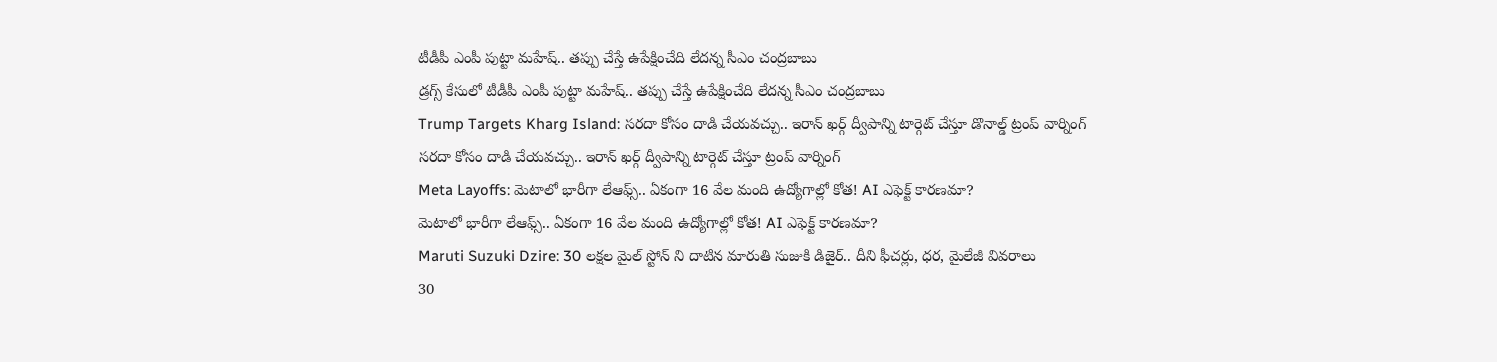టీడీపీ ఎంపీ పుట్టా మహేష్‌.. తప్పు చేస్తే ఉపేక్షించేది లేదన్న సీఎం చంద్రబాబు
డ్రగ్స్ కేసులో టీడీపీ ఎంపీ పుట్టా మహేష్‌.. తప్పు చేస్తే ఉపేక్షించేది లేదన్న సీఎం చంద్రబాబు
Trump Targets Kharg Island: సరదా కోసం దాడి చేయవచ్చు.. ఇరాన్ ఖర్గ్ ద్వీపాన్ని టార్గెట్ చేస్తూ డొనాల్డ్ ట్రంప్ వార్నింగ్
సరదా కోసం దాడి చేయవచ్చు.. ఇరాన్ ఖర్గ్ ద్వీపాన్ని టార్గెట్ చేస్తూ ట్రంప్ వార్నింగ్
Meta Layoffs: మెటాలో భారీగా లేఆఫ్స్.. ఏకంగా 16 వేల మంది ఉద్యోగాల్లో కోత! AI ఎఫెక్ట్ కారణమా?
మెటాలో భారీగా లేఆఫ్స్.. ఏకంగా 16 వేల మంది ఉద్యోగాల్లో కోత! AI ఎఫెక్ట్ కారణమా?
Maruti Suzuki Dzire: 30 లక్షల మైల్ స్టోన్ ని దాటిన మారుతి సుజుకి డిజైర్.. దీని ఫీచర్లు, ధర, మైలేజీ వివరాలు
30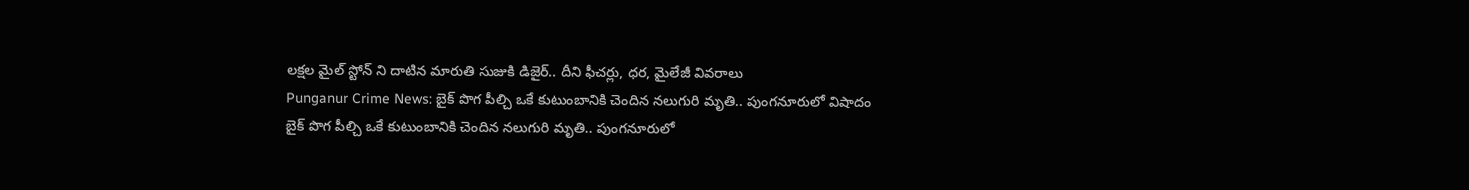లక్షల మైల్ స్టోన్ ని దాటిన మారుతి సుజుకి డిజైర్.. దీని ఫీచర్లు, ధర, మైలేజీ వివరాలు
Punganur Crime News: బైక్ పొగ పీల్చి ఒకే కుటుంబానికి చెందిన నలుగురి మృతి.. పుంగనూరులో విషాదం
బైక్ పొగ పీల్చి ఒకే కుటుంబానికి చెందిన నలుగురి మృతి.. పుంగనూరులో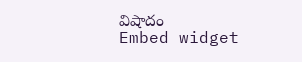విషాదం
Embed widget